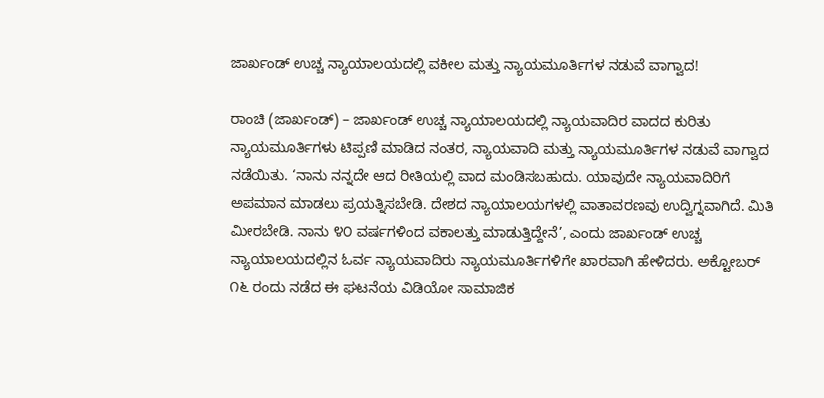ಜಾರ್ಖಂಡ್ ಉಚ್ಚ ನ್ಯಾಯಾಲಯದಲ್ಲಿ ವಕೀಲ ಮತ್ತು ನ್ಯಾಯಮೂರ್ತಿಗಳ ನಡುವೆ ವಾಗ್ವಾದ!

ರಾಂಚಿ (ಜಾರ್ಖಂಡ್) – ಜಾರ್ಖಂಡ್ ಉಚ್ಚ ನ್ಯಾಯಾಲಯದಲ್ಲಿ ನ್ಯಾಯವಾದಿರ ವಾದದ ಕುರಿತು ನ್ಯಾಯಮೂರ್ತಿಗಳು ಟಿಪ್ಪಣಿ ಮಾಡಿದ ನಂತರ, ನ್ಯಾಯವಾದಿ ಮತ್ತು ನ್ಯಾಯಮೂರ್ತಿಗಳ ನಡುವೆ ವಾಗ್ವಾದ ನಡೆಯಿತು. ‘ನಾನು ನನ್ನದೇ ಆದ ರೀತಿಯಲ್ಲಿ ವಾದ ಮಂಡಿಸಬಹುದು. ಯಾವುದೇ ನ್ಯಾಯವಾದಿರಿಗೆ ಅಪಮಾನ ಮಾಡಲು ಪ್ರಯತ್ನಿಸಬೇಡಿ. ದೇಶದ ನ್ಯಾಯಾಲಯಗಳಲ್ಲಿ ವಾತಾವರಣವು ಉದ್ವಿಗ್ನವಾಗಿದೆ. ಮಿತಿ ಮೀರಬೇಡಿ. ನಾನು ೪೦ ವರ್ಷಗಳಿಂದ ವಕಾಲತ್ತು ಮಾಡುತ್ತಿದ್ದೇನೆ’, ಎಂದು ಜಾರ್ಖಂಡ್ ಉಚ್ಚ ನ್ಯಾಯಾಲಯದಲ್ಲಿನ ಓರ್ವ ನ್ಯಾಯವಾದಿರು ನ್ಯಾಯಮೂರ್ತಿಗಳಿಗೇ ಖಾರವಾಗಿ ಹೇಳಿದರು. ಅಕ್ಟೋಬರ್ ೧೬ ರಂದು ನಡೆದ ಈ ಘಟನೆಯ ವಿಡಿಯೋ ಸಾಮಾಜಿಕ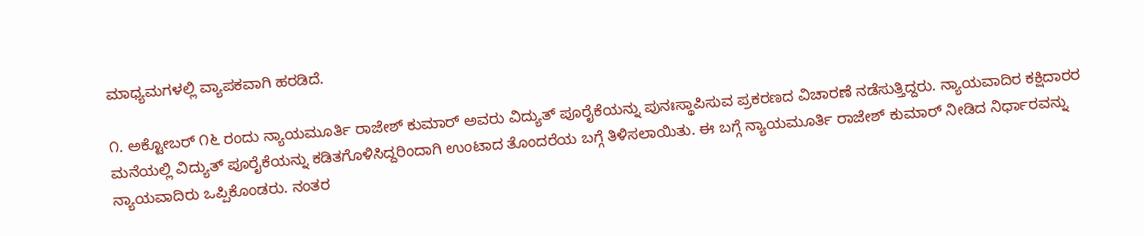ಮಾಧ್ಯಮಗಳಲ್ಲಿ ವ್ಯಾಪಕವಾಗಿ ಹರಡಿದೆ.

೧. ಅಕ್ಟೋಬರ್ ೧೬ ರಂದು ನ್ಯಾಯಮೂರ್ತಿ ರಾಜೇಶ್ ಕುಮಾರ್ ಅವರು ವಿದ್ಯುತ್ ಪೂರೈಕೆಯನ್ನು ಪುನಃಸ್ಥಾಪಿಸುವ ಪ್ರಕರಣದ ವಿಚಾರಣೆ ನಡೆಸುತ್ತಿದ್ದರು. ನ್ಯಾಯವಾದಿರ ಕಕ್ಷಿದಾರರ ಮನೆಯಲ್ಲಿ ವಿದ್ಯುತ್ ಪೂರೈಕೆಯನ್ನು ಕಡಿತಗೊಳಿಸಿದ್ದರಿಂದಾಗಿ ಉಂಟಾದ ತೊಂದರೆಯ ಬಗ್ಗೆ ತಿಳಿಸಲಾಯಿತು. ಈ ಬಗ್ಗೆ ನ್ಯಾಯಮೂರ್ತಿ ರಾಜೇಶ್ ಕುಮಾರ್ ನೀಡಿದ ನಿರ್ಧಾರವನ್ನು ನ್ಯಾಯವಾದಿರು ಒಪ್ಪಿಕೊಂಡರು. ನಂತರ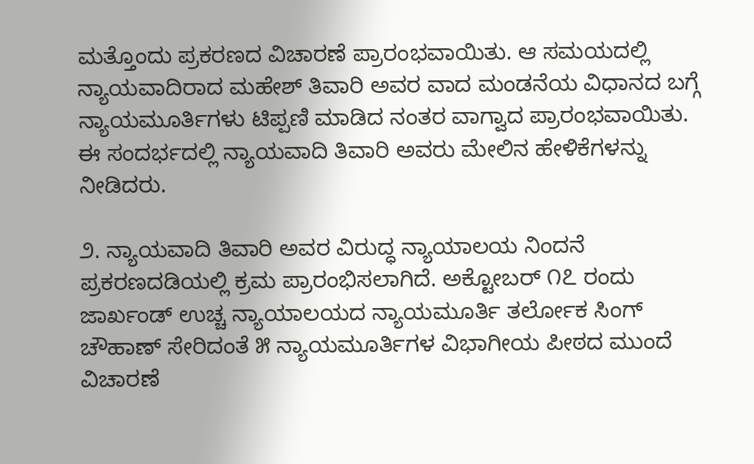ಮತ್ತೊಂದು ಪ್ರಕರಣದ ವಿಚಾರಣೆ ಪ್ರಾರಂಭವಾಯಿತು. ಆ ಸಮಯದಲ್ಲಿ ನ್ಯಾಯವಾದಿರಾದ ಮಹೇಶ್ ತಿವಾರಿ ಅವರ ವಾದ ಮಂಡನೆಯ ವಿಧಾನದ ಬಗ್ಗೆ ನ್ಯಾಯಮೂರ್ತಿಗಳು ಟಿಪ್ಪಣಿ ಮಾಡಿದ ನಂತರ ವಾಗ್ವಾದ ಪ್ರಾರಂಭವಾಯಿತು. ಈ ಸಂದರ್ಭದಲ್ಲಿ ನ್ಯಾಯವಾದಿ ತಿವಾರಿ ಅವರು ಮೇಲಿನ ಹೇಳಿಕೆಗಳನ್ನು ನೀಡಿದರು.

೨. ನ್ಯಾಯವಾದಿ ತಿವಾರಿ ಅವರ ವಿರುದ್ಧ ನ್ಯಾಯಾಲಯ ನಿಂದನೆ ಪ್ರಕರಣದಡಿಯಲ್ಲಿ ಕ್ರಮ ಪ್ರಾರಂಭಿಸಲಾಗಿದೆ. ಅಕ್ಟೋಬರ್ ೧೭ ರಂದು ಜಾರ್ಖಂಡ್ ಉಚ್ಚ ನ್ಯಾಯಾಲಯದ ನ್ಯಾಯಮೂರ್ತಿ ತರ್ಲೋಕ ಸಿಂಗ್ ಚೌಹಾಣ್ ಸೇರಿದಂತೆ ೫ ನ್ಯಾಯಮೂರ್ತಿಗಳ ವಿಭಾಗೀಯ ಪೀಠದ ಮುಂದೆ ವಿಚಾರಣೆ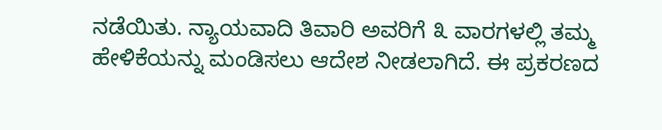ನಡೆಯಿತು. ನ್ಯಾಯವಾದಿ ತಿವಾರಿ ಅವರಿಗೆ ೩ ವಾರಗಳಲ್ಲಿ ತಮ್ಮ ಹೇಳಿಕೆಯನ್ನು ಮಂಡಿಸಲು ಆದೇಶ ನೀಡಲಾಗಿದೆ. ಈ ಪ್ರಕರಣದ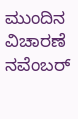ಮುಂದಿನ ವಿಚಾರಣೆ ನವೆಂಬರ್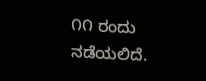೧೧ ರಂದು ನಡೆಯಲಿದೆ.